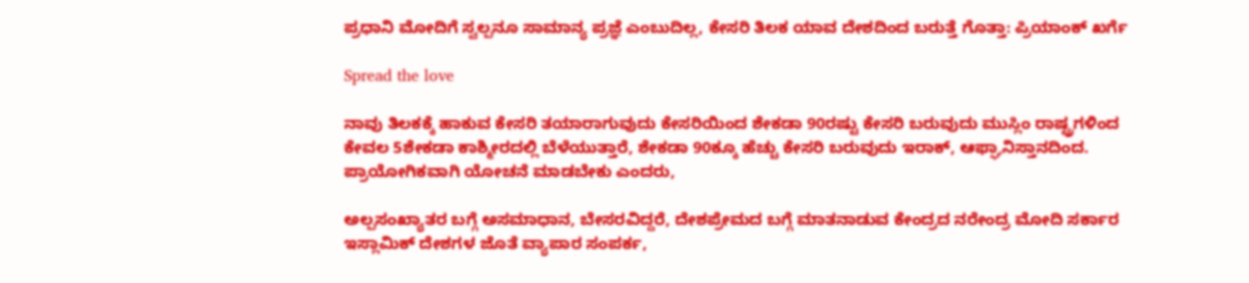ಪ್ರಧಾನಿ ಮೋದಿಗೆ ಸ್ವಲ್ಪನೂ ಸಾಮಾನ್ಯ ಪ್ರಜ್ಞೆ ಎಂಬುದಿಲ್ಲ, ಕೇಸರಿ ತಿಲಕ ಯಾವ ದೇಶದಿಂದ ಬರುತ್ತೆ ಗೊತ್ತಾ: ಪ್ರಿಯಾಂಕ್ ಖರ್ಗೆ

Spread the love

ನಾವು ತಿಲಕಕ್ಕೆ ಹಾಕುವ ಕೇಸರಿ ತಯಾರಾಗುವುದು ಕೇಸರಿಯಿಂದ ಶೇಕಡಾ 90ರಷ್ಟು ಕೇಸರಿ ಬರುವುದು ಮುಸ್ಲಿಂ ರಾಷ್ಟ್ರಗಳಿಂದ ಕೇವಲ 5ಶೇಕಡಾ ಕಾಶ್ಮೀರದಲ್ಲಿ ಬೆಳೆಯುತ್ತಾರೆ, ಶೇಕಡಾ 90ಕ್ಕೂ ಹೆಚ್ಚು ಕೇಸರಿ ಬರುವುದು ಇರಾಕ್, ಆಫ್ಘಾನಿಸ್ತಾನದಿಂದ. ಪ್ರಾಯೋಗಿಕವಾಗಿ ಯೋಚನೆ ಮಾಡಬೇಕು ಎಂದರು,

ಅಲ್ಪಸಂಖ್ಯಾತರ ಬಗ್ಗೆ ಅಸಮಾಧಾನ, ಬೇಸರವಿದ್ದರೆ, ದೇಶಪ್ರೇಮದ ಬಗ್ಗೆ ಮಾತನಾಡುವ ಕೇಂದ್ರದ ನರೇಂದ್ರ ಮೋದಿ ಸರ್ಕಾರ ಇಸ್ಲಾಮಿಕ್ ದೇಶಗಳ ಜೊತೆ ವ್ಯಾಪಾರ ಸಂಪರ್ಕ,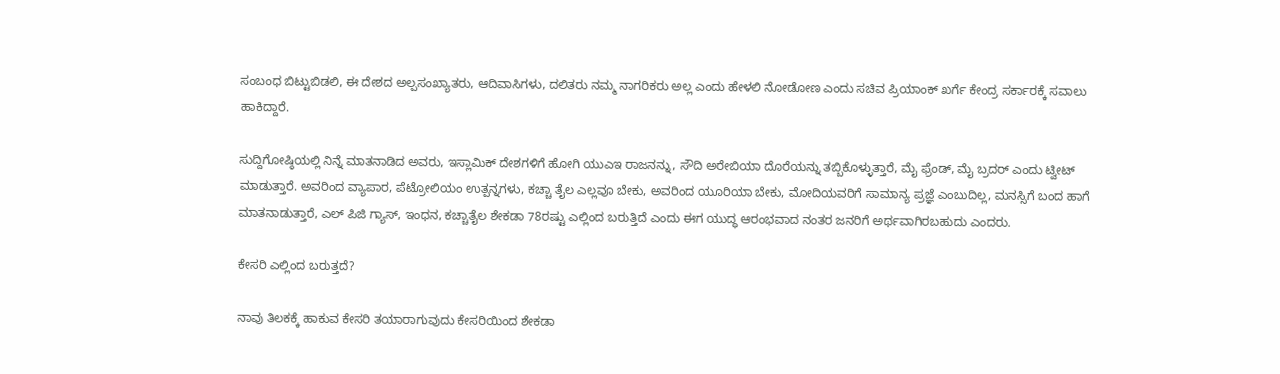ಸಂಬಂಧ ಬಿಟ್ಟುಬಿಡಲಿ, ಈ ದೇಶದ ಅಲ್ಪಸಂಖ್ಯಾತರು, ಆದಿವಾಸಿಗಳು, ದಲಿತರು ನಮ್ಮ ನಾಗರಿಕರು ಅಲ್ಲ ಎಂದು ಹೇಳಲಿ ನೋಡೋಣ ಎಂದು ಸಚಿವ ಪ್ರಿಯಾಂಕ್ ಖರ್ಗೆ ಕೇಂದ್ರ ಸರ್ಕಾರಕ್ಕೆ ಸವಾಲು ಹಾಕಿದ್ದಾರೆ.

ಸುದ್ದಿಗೋಷ್ಠಿಯಲ್ಲಿ ನಿನ್ನೆ ಮಾತನಾಡಿದ ಅವರು, ಇಸ್ಲಾಮಿಕ್ ದೇಶಗಳಿಗೆ ಹೋಗಿ ಯುಎಇ ರಾಜನನ್ನು, ಸೌದಿ ಅರೇಬಿಯಾ ದೊರೆಯನ್ನು ತಬ್ಬಿಕೊಳ್ಳುತ್ತಾರೆ, ಮೈ ಫ್ರೆಂಡ್, ಮೈ ಬ್ರದರ್ ಎಂದು ಟ್ವೀಟ್ ಮಾಡುತ್ತಾರೆ. ಅವರಿಂದ ವ್ಯಾಪಾರ, ಪೆಟ್ರೋಲಿಯಂ ಉತ್ಪನ್ನಗಳು, ಕಚ್ಚಾ ತೈಲ ಎಲ್ಲವೂ ಬೇಕು, ಅವರಿಂದ ಯೂರಿಯಾ ಬೇಕು, ಮೋದಿಯವರಿಗೆ ಸಾಮಾನ್ಯ ಪ್ರಜ್ಞೆ ಎಂಬುದಿಲ್ಲ, ಮನಸ್ಸಿಗೆ ಬಂದ ಹಾಗೆ ಮಾತನಾಡುತ್ತಾರೆ, ಎಲ್ ಪಿಜಿ ಗ್ಯಾಸ್, ಇಂಧನ, ಕಚ್ಚಾತೈಲ ಶೇಕಡಾ 78ರಷ್ಟು ಎಲ್ಲಿಂದ ಬರುತ್ತಿದೆ ಎಂದು ಈಗ ಯುದ್ಧ ಆರಂಭವಾದ ನಂತರ ಜನರಿಗೆ ಅರ್ಥವಾಗಿರಬಹುದು ಎಂದರು.

ಕೇಸರಿ ಎಲ್ಲಿಂದ ಬರುತ್ತದೆ?

ನಾವು ತಿಲಕಕ್ಕೆ ಹಾಕುವ ಕೇಸರಿ ತಯಾರಾಗುವುದು ಕೇಸರಿಯಿಂದ ಶೇಕಡಾ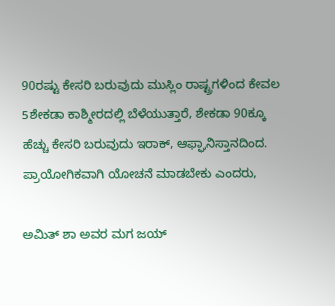90ರಷ್ಟು ಕೇಸರಿ ಬರುವುದು ಮುಸ್ಲಿಂ ರಾಷ್ಟ್ರಗಳಿಂದ ಕೇವಲ 5ಶೇಕಡಾ ಕಾಶ್ಮೀರದಲ್ಲಿ ಬೆಳೆಯುತ್ತಾರೆ, ಶೇಕಡಾ 90ಕ್ಕೂ ಹೆಚ್ಚು ಕೇಸರಿ ಬರುವುದು ಇರಾಕ್, ಆಫ್ಘಾನಿಸ್ತಾನದಿಂದ. ಪ್ರಾಯೋಗಿಕವಾಗಿ ಯೋಚನೆ ಮಾಡಬೇಕು ಎಂದರು,

ಅಮಿತ್ ಶಾ ಅವರ ಮಗ ಜಯ್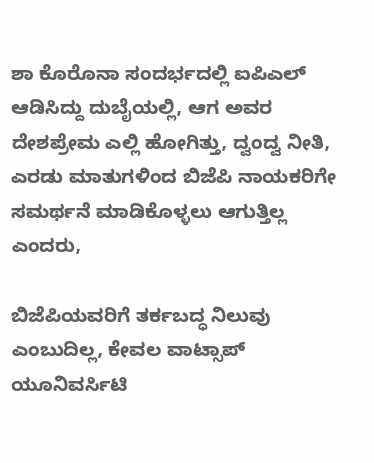ಶಾ ಕೊರೊನಾ ಸಂದರ್ಭದಲ್ಲಿ ಐಪಿಎಲ್ ಆಡಿಸಿದ್ದು ದುಬೈಯಲ್ಲಿ, ಆಗ ಅವರ ದೇಶಪ್ರೇಮ ಎಲ್ಲಿ ಹೋಗಿತ್ತು, ದ್ವಂದ್ವ ನೀತಿ, ಎರಡು ಮಾತುಗಳಿಂದ ಬಿಜೆಪಿ ನಾಯಕರಿಗೇ ಸಮರ್ಥನೆ ಮಾಡಿಕೊಳ್ಳಲು ಆಗುತ್ತಿಲ್ಲ ಎಂದರು,

ಬಿಜೆಪಿಯವರಿಗೆ ತರ್ಕಬದ್ಧ ನಿಲುವು ಎಂಬುದಿಲ್ಲ, ಕೇವಲ ವಾಟ್ಸಾಪ್ ಯೂನಿವರ್ಸಿಟಿ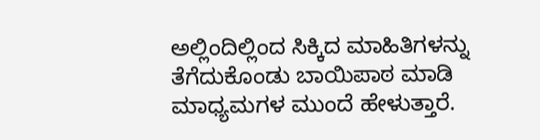ಅಲ್ಲಿಂದಿಲ್ಲಿಂದ ಸಿಕ್ಕಿದ ಮಾಹಿತಿಗಳನ್ನು ತೆಗೆದುಕೊಂಡು ಬಾಯಿಪಾಠ ಮಾಡಿ ಮಾಧ್ಯಮಗಳ ಮುಂದೆ ಹೇಳುತ್ತಾರೆ.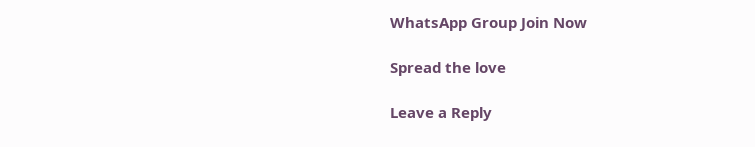WhatsApp Group Join Now

Spread the love

Leave a Reply